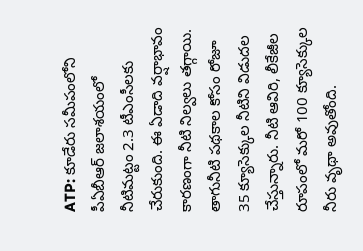ATP: కూడేరు సమీపంలోని పీఏబీఆర్ జలాశయంలో నీటిమట్టం 2.3 టీఎంసీలకు చేరుకుంది. ఈ ఏడాది వర్షాభావం కారణంగా నీటి నిల్వలు తగ్గాయి. తాగునీటి పథకాల కోసం రోజూ 35 క్యూసెక్కుల నీటిని విడుదల చేస్తున్నారు. నీటి ఆవిరి, లీకేజీల రూపంలో మరో 100 క్యూసెక్కుల నీరు వృథా అవుతోంది.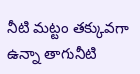నీటి మట్టం తక్కువగా ఉన్నా తాగునీటి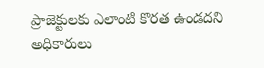ప్రాజెక్టులకు ఎలాంటి కొరత ఉండదని అధికారులు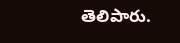తెలిపారు.